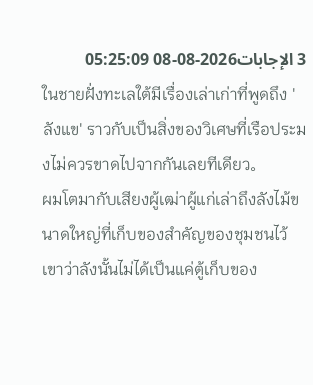3 الإجابات2026-08-08 05:25:09
ในชายฝั่งทะเลใต้มีเรื่องเล่าเก่าที่พูดถึง 'ลังแข' ราวกับเป็นสิ่งของวิเศษที่เรือประมงไม่ควรขาดไปจากกันเลยทีเดียว。
ผมโตมากับเสียงผู้เฒ่าผู้แก่เล่าถึงลังไม้ขนาดใหญ่ที่เก็บของสำคัญของชุมชนไว้ เขาว่าลังนั้นไม่ได้เป็นแค่ตู้เก็บของ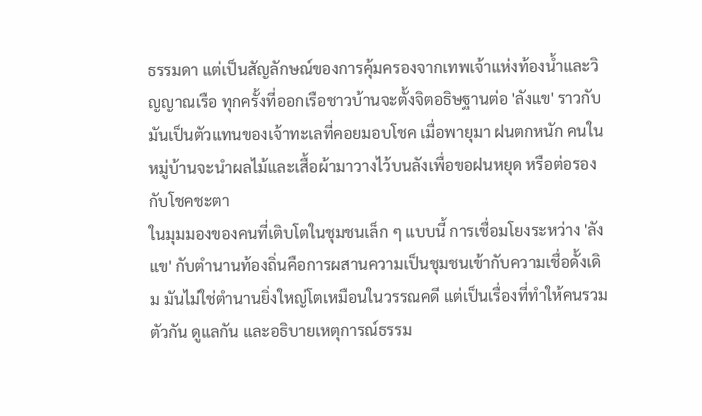ธรรมดา แต่เป็นสัญลักษณ์ของการคุ้มครองจากเทพเจ้าแห่งท้องน้ำและวิญญาณเรือ ทุกครั้งที่ออกเรือชาวบ้านจะตั้งจิตอธิษฐานต่อ 'ลังแข' ราวกับมันเป็นตัวแทนของเจ้าทะเลที่คอยมอบโชค เมื่อพายุมา ฝนตกหนัก คนในหมู่บ้านจะนำผลไม้และเสื้อผ้ามาวางไว้บนลังเพื่อขอฝนหยุด หรือต่อรองกับโชคชะตา
ในมุมมองของคนที่เติบโตในชุมชนเล็ก ๆ แบบนี้ การเชื่อมโยงระหว่าง 'ลังแข' กับตำนานท้องถิ่นคือการผสานความเป็นชุมชนเข้ากับความเชื่อดั้งเดิม มันไม่ใช่ตำนานยิ่งใหญ่โตเหมือนในวรรณคดี แต่เป็นเรื่องที่ทำให้คนรวมตัวกัน ดูแลกัน และอธิบายเหตุการณ์ธรรม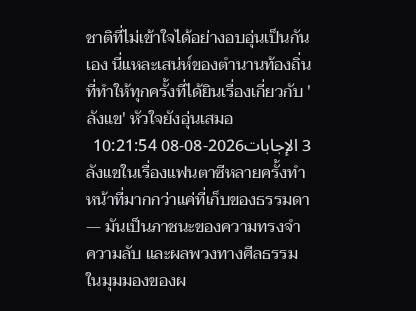ชาติที่ไม่เข้าใจได้อย่างอบอุ่นเป็นกันเอง นี่แหละเสน่ห์ของตำนานท้องถิ่นที่ทำให้ทุกครั้งที่ได้ยินเรื่องเกี่ยวกับ 'ลังแข' หัวใจยังอุ่นเสมอ
3 الإجابات2026-08-08 10:21:54
ลังแขในเรื่องแฟนตาซีหลายครั้งทำหน้าที่มากกว่าแค่ที่เก็บของธรรมดา — มันเป็นภาชนะของความทรงจำ ความลับ และผลพวงทางศีลธรรม ในมุมมองของผ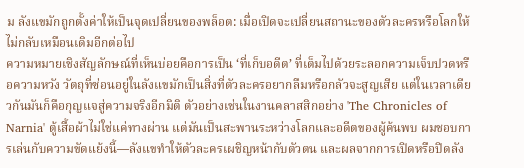ม ลังแขมักถูกตั้งค่าให้เป็นจุดเปลี่ยนของพล็อต: เมื่อเปิดจะเปลี่ยนสถานะของตัวละครหรือโลกให้ไม่กลับเหมือนเดิมอีกต่อไป
ความหมายเชิงสัญลักษณ์ที่เห็นบ่อยคือการเป็น ‘ที่เก็บอดีต’ ที่เต็มไปด้วยระลอกความเจ็บปวดหรือความหวัง วัตถุที่ซ่อนอยู่ในลังแขมักเป็นสิ่งที่ตัวละครอยากลืมหรือกลัวจะสูญเสีย แต่ในเวลาเดียวกันมันก็คือกุญแจสู่ความจริงอีกมิติ ตัวอย่างเช่นในงานคลาสสิกอย่าง 'The Chronicles of Narnia' ตู้เสื้อผ้าไม่ใช่แค่ทางผ่าน แต่มันเป็นสะพานระหว่างโลกและอดีตของผู้ค้นพบ ผมชอบการเล่นกับความขัดแย้งนี้—ลังแขทำให้ตัวละครเผชิญหน้ากับตัวตน และผลจากการเปิดหรือปิดลัง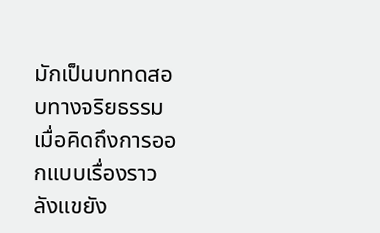มักเป็นบททดสอบทางจริยธรรม
เมื่อคิดถึงการออกแบบเรื่องราว ลังแขยัง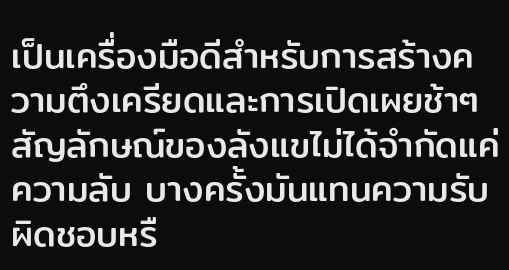เป็นเครื่องมือดีสำหรับการสร้างความตึงเครียดและการเปิดเผยช้าๆ สัญลักษณ์ของลังแขไม่ได้จำกัดแค่ความลับ บางครั้งมันแทนความรับผิดชอบหรื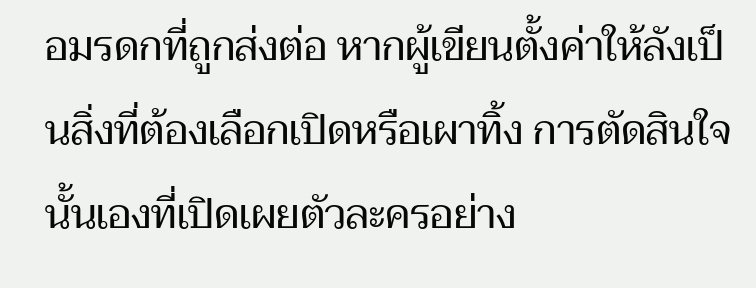อมรดกที่ถูกส่งต่อ หากผู้เขียนตั้งค่าให้ลังเป็นสิ่งที่ต้องเลือกเปิดหรือเผาทิ้ง การตัดสินใจนั้นเองที่เปิดเผยตัวละครอย่าง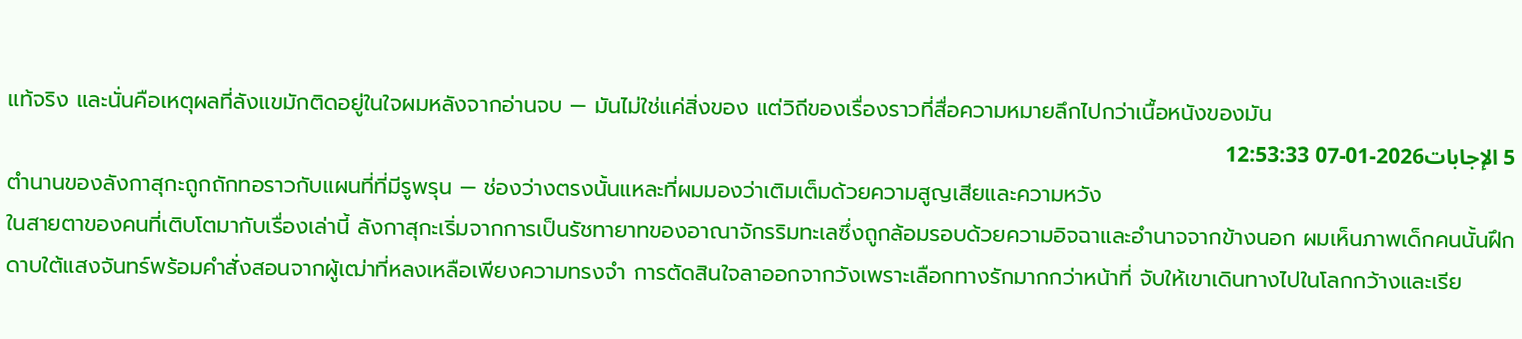แท้จริง และนั่นคือเหตุผลที่ลังแขมักติดอยู่ในใจผมหลังจากอ่านจบ — มันไม่ใช่แค่สิ่งของ แต่วิถีของเรื่องราวที่สื่อความหมายลึกไปกว่าเนื้อหนังของมัน
5 الإجابات2026-01-07 12:53:33
ตำนานของลังกาสุกะถูกถักทอราวกับแผนที่ที่มีรูพรุน — ช่องว่างตรงนั้นแหละที่ผมมองว่าเติมเต็มด้วยความสูญเสียและความหวัง
ในสายตาของคนที่เติบโตมากับเรื่องเล่านี้ ลังกาสุกะเริ่มจากการเป็นรัชทายาทของอาณาจักรริมทะเลซึ่งถูกล้อมรอบด้วยความอิจฉาและอำนาจจากข้างนอก ผมเห็นภาพเด็กคนนั้นฝึกดาบใต้แสงจันทร์พร้อมคำสั่งสอนจากผู้เฒ่าที่หลงเหลือเพียงความทรงจำ การตัดสินใจลาออกจากวังเพราะเลือกทางรักมากกว่าหน้าที่ จับให้เขาเดินทางไปในโลกกว้างและเรีย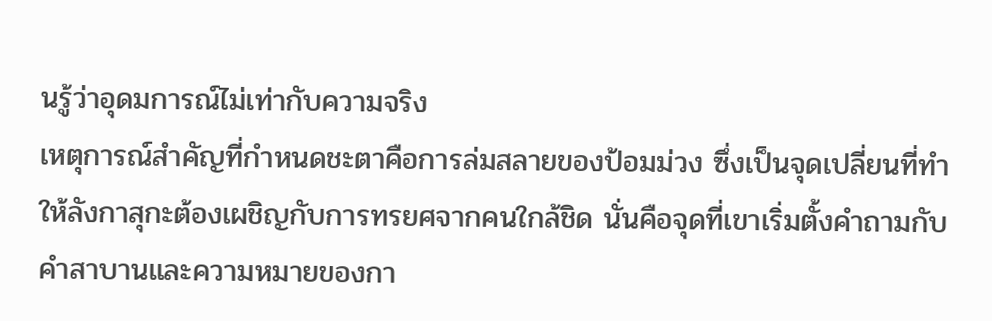นรู้ว่าอุดมการณ์ไม่เท่ากับความจริง
เหตุการณ์สำคัญที่กำหนดชะตาคือการล่มสลายของป้อมม่วง ซึ่งเป็นจุดเปลี่ยนที่ทำให้ลังกาสุกะต้องเผชิญกับการทรยศจากคนใกล้ชิด นั่นคือจุดที่เขาเริ่มตั้งคำถามกับคำสาบานและความหมายของกา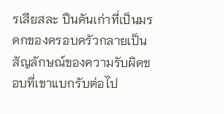รเสียสละ ปืนคันเก่าที่เป็นมรดกของครอบครัวกลายเป็นสัญลักษณ์ของความรับผิดชอบที่เขาแบกรับต่อไป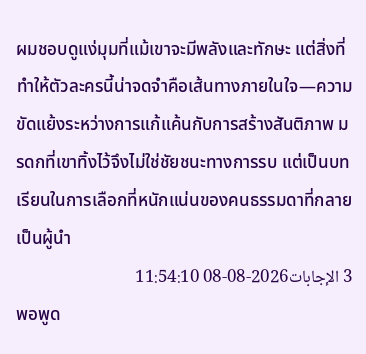ผมชอบดูแง่มุมที่แม้เขาจะมีพลังและทักษะ แต่สิ่งที่ทำให้ตัวละครนี้น่าจดจำคือเส้นทางภายในใจ—ความขัดแย้งระหว่างการแก้แค้นกับการสร้างสันติภาพ มรดกที่เขาทิ้งไว้จึงไม่ใช่ชัยชนะทางการรบ แต่เป็นบทเรียนในการเลือกที่หนักแน่นของคนธรรมดาที่กลายเป็นผู้นำ
3 الإجابات2026-08-08 11:54:10
พอพูด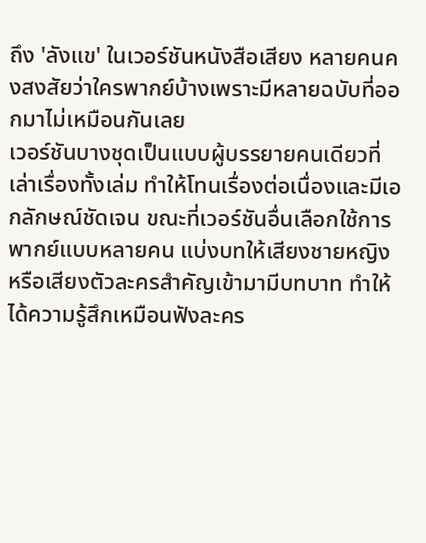ถึง 'ลังแข' ในเวอร์ชันหนังสือเสียง หลายคนคงสงสัยว่าใครพากย์บ้างเพราะมีหลายฉบับที่ออกมาไม่เหมือนกันเลย
เวอร์ชันบางชุดเป็นแบบผู้บรรยายคนเดียวที่เล่าเรื่องทั้งเล่ม ทำให้โทนเรื่องต่อเนื่องและมีเอกลักษณ์ชัดเจน ขณะที่เวอร์ชันอื่นเลือกใช้การพากย์แบบหลายคน แบ่งบทให้เสียงชายหญิงหรือเสียงตัวละครสำคัญเข้ามามีบทบาท ทำให้ได้ความรู้สึกเหมือนฟังละคร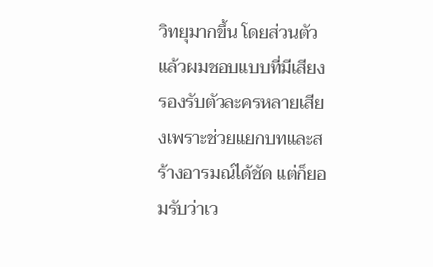วิทยุมากขึ้น โดยส่วนตัวแล้วผมชอบแบบที่มีเสียงรองรับตัวละครหลายเสียงเพราะช่วยแยกบทและสร้างอารมณ์ได้ชัด แต่ก็ยอมรับว่าเว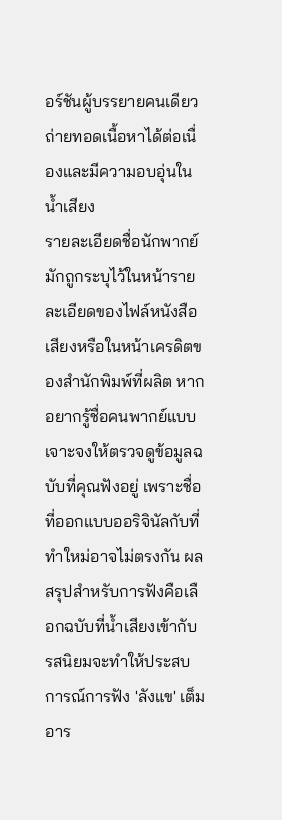อร์ชันผู้บรรยายคนเดียวถ่ายทอดเนื้อหาได้ต่อเนื่องและมีความอบอุ่นในน้ำเสียง
รายละเอียดชื่อนักพากย์มักถูกระบุไว้ในหน้ารายละเอียดของไฟล์หนังสือเสียงหรือในหน้าเครดิตของสำนักพิมพ์ที่ผลิต หากอยากรู้ชื่อคนพากย์แบบเจาะจงให้ตรวจดูข้อมูลฉบับที่คุณฟังอยู่ เพราะชื่อที่ออกแบบออริจินัลกับที่ทำใหม่อาจไม่ตรงกัน ผลสรุปสำหรับการฟังคือเลือกฉบับที่น้ำเสียงเข้ากับรสนิยมจะทำให้ประสบการณ์การฟัง 'ลังแข' เต็มอาร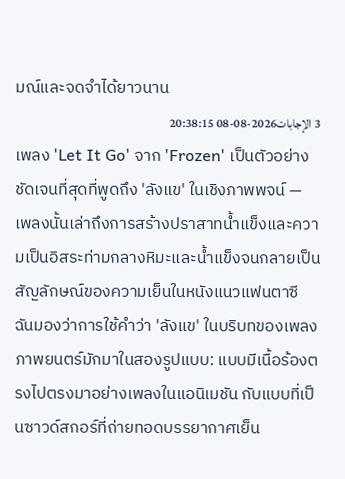มณ์และจดจำได้ยาวนาน
3 الإجابات2026-08-08 20:38:15
เพลง 'Let It Go' จาก 'Frozen' เป็นตัวอย่างชัดเจนที่สุดที่พูดถึง 'ลังแข' ในเชิงภาพพจน์ — เพลงนั้นเล่าถึงการสร้างปราสาทน้ำแข็งและความเป็นอิสระท่ามกลางหิมะและน้ำแข็งจนกลายเป็นสัญลักษณ์ของความเย็นในหนังแนวแฟนตาซี
ฉันมองว่าการใช้คำว่า 'ลังแข' ในบริบทของเพลงภาพยนตร์มักมาในสองรูปแบบ: แบบมีเนื้อร้องตรงไปตรงมาอย่างเพลงในแอนิเมชัน กับแบบที่เป็นซาวด์สกอร์ที่ถ่ายทอดบรรยากาศเย็น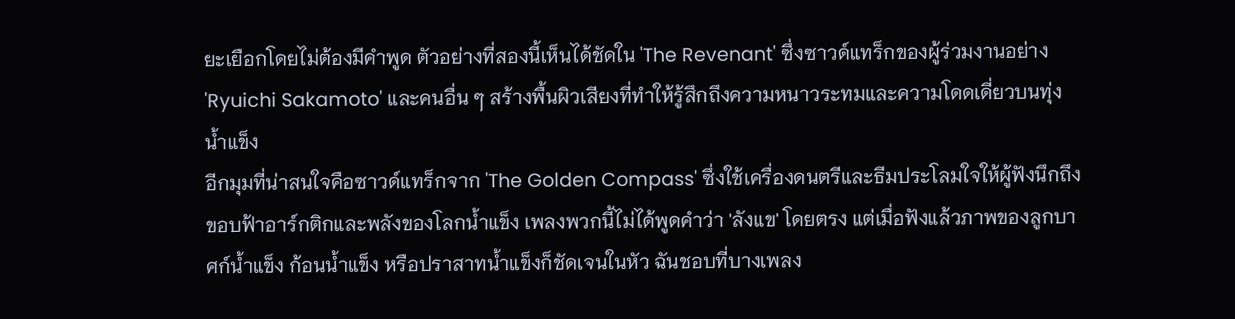ยะเยือกโดยไม่ต้องมีคำพูด ตัวอย่างที่สองนี้เห็นได้ชัดใน 'The Revenant' ซึ่งซาวด์แทร็กของผู้ร่วมงานอย่าง 'Ryuichi Sakamoto' และคนอื่น ๆ สร้างพื้นผิวเสียงที่ทำให้รู้สึกถึงความหนาวระทมและความโดดเดี่ยวบนทุ่งน้ำแข็ง
อีกมุมที่น่าสนใจคือซาวด์แทร็กจาก 'The Golden Compass' ซึ่งใช้เครื่องดนตรีและธีมประโลมใจให้ผู้ฟังนึกถึงขอบฟ้าอาร์กติกและพลังของโลกน้ำแข็ง เพลงพวกนี้ไม่ได้พูดคำว่า 'ลังแข' โดยตรง แต่เมื่อฟังแล้วภาพของลูกบาศก์น้ำแข็ง ก้อนน้ำแข็ง หรือปราสาทน้ำแข็งก็ชัดเจนในหัว ฉันชอบที่บางเพลง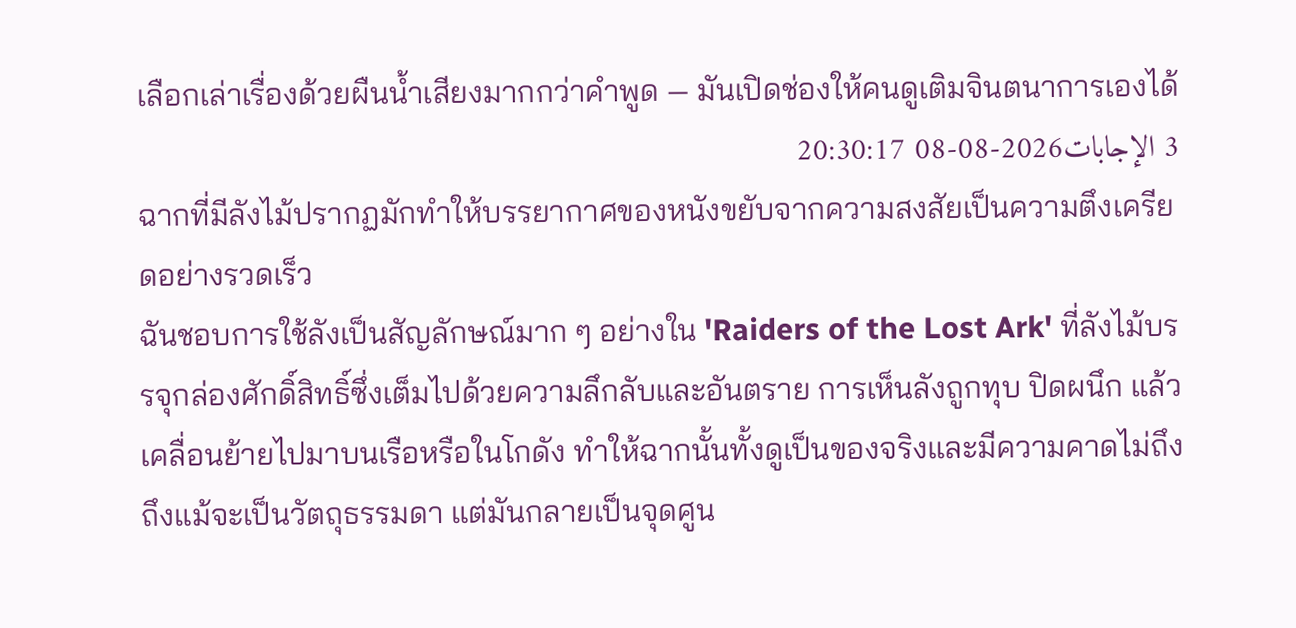เลือกเล่าเรื่องด้วยผืนน้ำเสียงมากกว่าคำพูด — มันเปิดช่องให้คนดูเติมจินตนาการเองได้
3 الإجابات2026-08-08 20:30:17
ฉากที่มีลังไม้ปรากฏมักทำให้บรรยากาศของหนังขยับจากความสงสัยเป็นความตึงเครียดอย่างรวดเร็ว
ฉันชอบการใช้ลังเป็นสัญลักษณ์มาก ๆ อย่างใน 'Raiders of the Lost Ark' ที่ลังไม้บรรจุกล่องศักดิ์สิทธิ์ซึ่งเต็มไปด้วยความลึกลับและอันตราย การเห็นลังถูกทุบ ปิดผนึก แล้วเคลื่อนย้ายไปมาบนเรือหรือในโกดัง ทำให้ฉากนั้นทั้งดูเป็นของจริงและมีความคาดไม่ถึง ถึงแม้จะเป็นวัตถุธรรมดา แต่มันกลายเป็นจุดศูน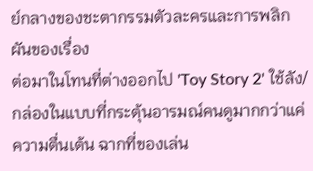ย์กลางของชะตากรรมตัวละครและการพลิกผันของเรื่อง
ต่อมาในโทนที่ต่างออกไป 'Toy Story 2' ใช้ลัง/กล่องในแบบที่กระตุ้นอารมณ์คนดูมากกว่าแค่ความตื่นเต้น ฉากที่ของเล่น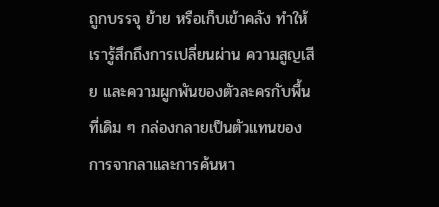ถูกบรรจุ ย้าย หรือเก็บเข้าคลัง ทำให้เรารู้สึกถึงการเปลี่ยนผ่าน ความสูญเสีย และความผูกพันของตัวละครกับพื้นที่เดิม ๆ กล่องกลายเป็นตัวแทนของการจากลาและการค้นหา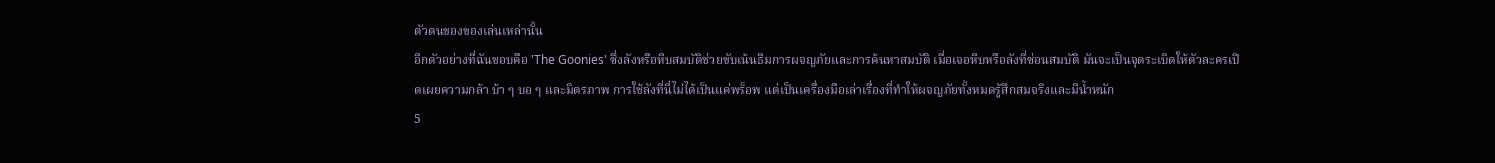ตัวตนของของเล่นเหล่านั้น
อีกตัวอย่างที่ฉันชอบคือ 'The Goonies' ซึ่งลังหรือหีบสมบัติช่วยขับเน้นธีมการผจญภัยและการค้นหาสมบัติ เมื่อเจอหีบหรือลังที่ซ่อนสมบัติ มันจะเป็นจุดระเบิดให้ตัวละครเปิดเผยความกล้า บ้า ๆ บอ ๆ และมิตรภาพ การใช้ลังที่นี่ไม่ได้เป็นแค่พร็อพ แต่เป็นเครื่องมือเล่าเรื่องที่ทำให้ผจญภัยทั้งหมดรู้สึกสมจริงและมีน้ำหนัก
5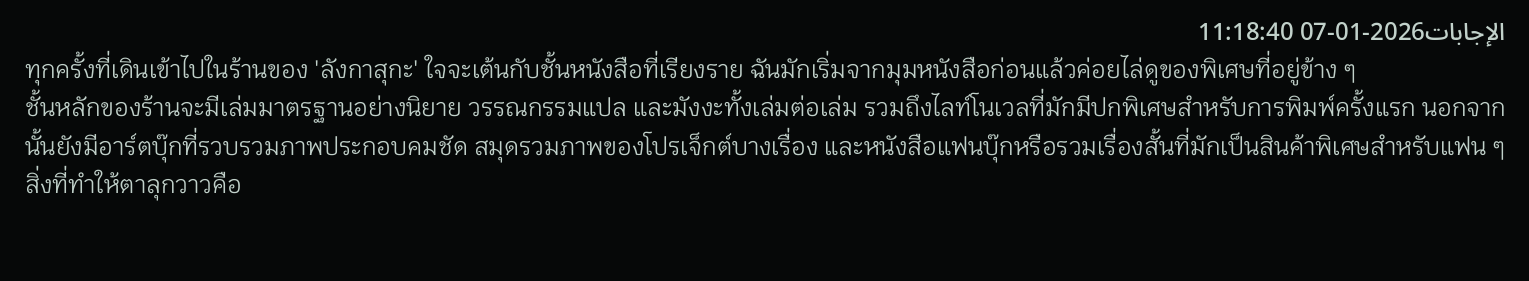الإجابات2026-01-07 11:18:40
ทุกครั้งที่เดินเข้าไปในร้านของ 'ลังกาสุกะ' ใจจะเต้นกับชั้นหนังสือที่เรียงราย ฉันมักเริ่มจากมุมหนังสือก่อนแล้วค่อยไล่ดูของพิเศษที่อยู่ข้าง ๆ
ชั้นหลักของร้านจะมีเล่มมาตรฐานอย่างนิยาย วรรณกรรมแปล และมังงะทั้งเล่มต่อเล่ม รวมถึงไลท์โนเวลที่มักมีปกพิเศษสำหรับการพิมพ์ครั้งแรก นอกจากนั้นยังมีอาร์ตบุ๊กที่รวบรวมภาพประกอบคมชัด สมุดรวมภาพของโปรเจ็กต์บางเรื่อง และหนังสือแฟนบุ๊กหรือรวมเรื่องสั้นที่มักเป็นสินค้าพิเศษสำหรับแฟน ๆ
สิ่งที่ทำให้ตาลุกวาวคือ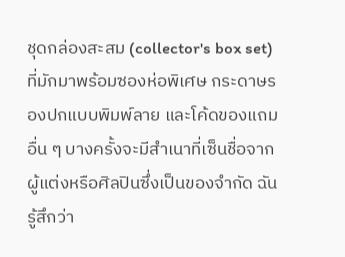ชุดกล่องสะสม (collector's box set) ที่มักมาพร้อมซองห่อพิเศษ กระดาษรองปกแบบพิมพ์ลาย และโค้ดของแถมอื่น ๆ บางครั้งจะมีสำเนาที่เซ็นชื่อจากผู้แต่งหรือศิลปินซึ่งเป็นของจำกัด ฉันรู้สึกว่า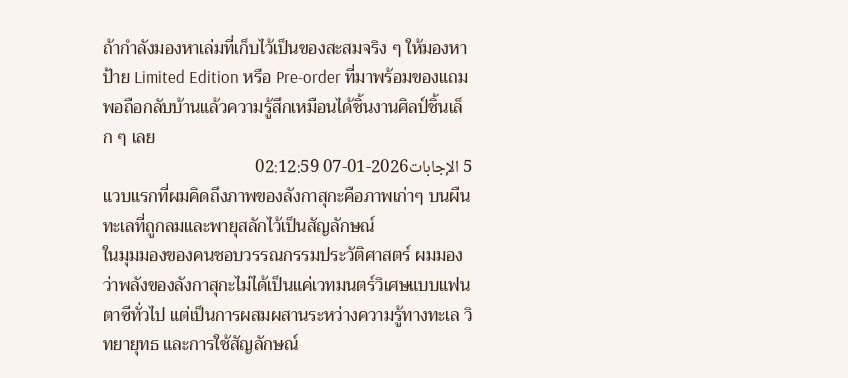ถ้ากำลังมองหาเล่มที่เก็บไว้เป็นของสะสมจริง ๆ ให้มองหาป้าย Limited Edition หรือ Pre-order ที่มาพร้อมของแถม พอถือกลับบ้านแล้วความรู้สึกเหมือนได้ชิ้นงานศิลป์ชิ้นเล็ก ๆ เลย
5 الإجابات2026-01-07 02:12:59
แวบแรกที่ผมคิดถึงภาพของลังกาสุกะคือภาพเก่าๆ บนผืนทะเลที่ถูกลมและพายุสลักไว้เป็นสัญลักษณ์
ในมุมมองของคนชอบวรรณกรรมประวัติศาสตร์ ผมมองว่าพลังของลังกาสุกะไม่ได้เป็นแค่เวทมนตร์วิเศษแบบแฟนตาซีทั่วไป แต่เป็นการผสมผสานระหว่างความรู้ทางทะเล วิทยายุทธ และการใช้สัญลักษณ์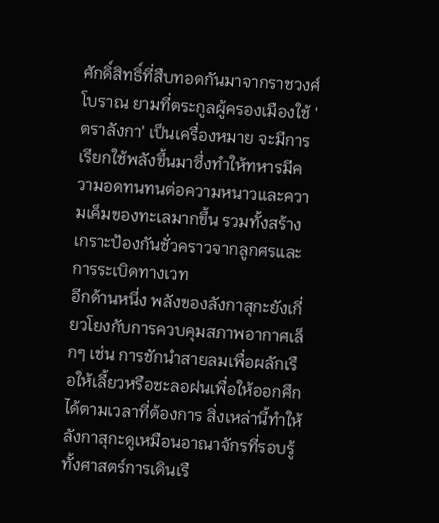ศักดิ์สิทธิ์ที่สืบทอดกันมาจากราชวงศ์โบราณ ยามที่ตระกูลผู้ครองเมืองใช้ 'ตราลังกา' เป็นเครื่องหมาย จะมีการเรียกใช้พลังขึ้นมาซึ่งทำให้ทหารมีความอดทนทนต่อความหนาวและความเค็มของทะเลมากขึ้น รวมทั้งสร้างเกราะป้องกันชั่วคราวจากลูกศรและการระเบิดทางเวท
อีกด้านหนึ่ง พลังของลังกาสุกะยังเกี่ยวโยงกับการควบคุมสภาพอากาศเล็กๆ เช่น การชักนำสายลมเพื่อผลักเรือให้เลี้ยวหรือชะลอฝนเพื่อให้ออกศึกได้ตามเวลาที่ต้องการ สิ่งเหล่านี้ทำให้ลังกาสุกะดูเหมือนอาณาจักรที่รอบรู้ทั้งศาสตร์การเดินเรื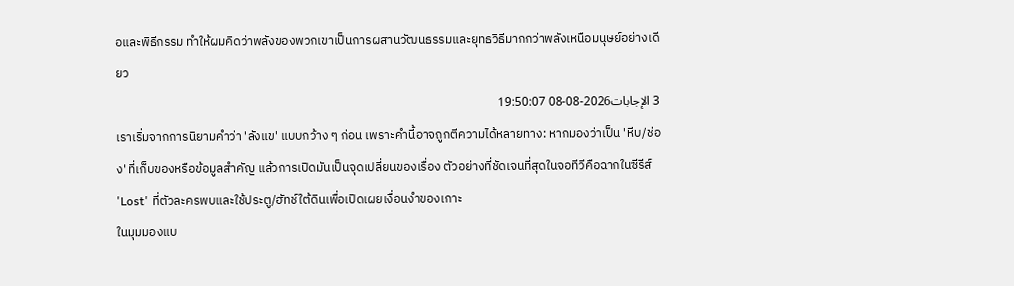อและพิธีกรรม ทำให้ผมคิดว่าพลังของพวกเขาเป็นการผสานวัฒนธรรมและยุทธวิธีมากกว่าพลังเหนือมนุษย์อย่างเดียว
3 الإجابات2026-08-08 19:50:07
เราเริ่มจากการนิยามคำว่า 'ลังแข' แบบกว้าง ๆ ก่อน เพราะคำนี้อาจถูกตีความได้หลายทาง: หากมองว่าเป็น 'หีบ/ช่อง' ที่เก็บของหรือข้อมูลสำคัญ แล้วการเปิดมันเป็นจุดเปลี่ยนของเรื่อง ตัวอย่างที่ชัดเจนที่สุดในจอทีวีคือฉากในซีรีส์ 'Lost' ที่ตัวละครพบและใช้ประตู/ฮัทช์ใต้ดินเพื่อเปิดเผยเงื่อนงำของเกาะ
ในมุมมองแบ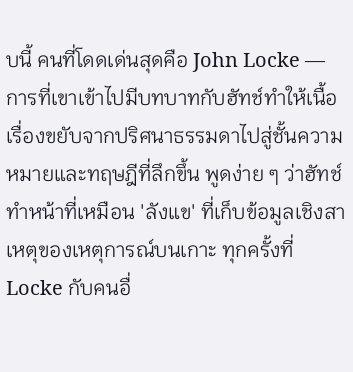บนี้ คนที่โดดเด่นสุดคือ John Locke — การที่เขาเข้าไปมีบทบาทกับฮัทช์ทำให้เนื้อเรื่องขยับจากปริศนาธรรมดาไปสู่ชั้นความหมายและทฤษฎีที่ลึกขึ้น พูดง่าย ๆ ว่าฮัทช์ทำหน้าที่เหมือน 'ลังแข' ที่เก็บข้อมูลเชิงสาเหตุของเหตุการณ์บนเกาะ ทุกครั้งที่ Locke กับคนอื่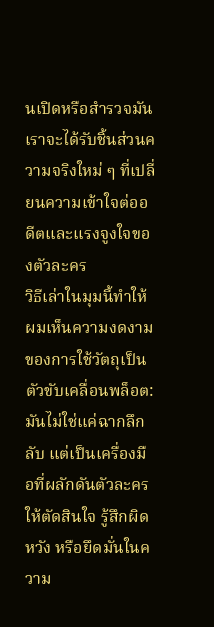นเปิดหรือสำรวจมัน เราจะได้รับชิ้นส่วนความจริงใหม่ ๆ ที่เปลี่ยนความเข้าใจต่ออดีตและแรงจูงใจของตัวละคร
วิธีเล่าในมุมนี้ทำให้ผมเห็นความงดงามของการใช้วัตถุเป็นตัวขับเคลื่อนพล็อต: มันไม่ใช่แค่ฉากลึกลับ แต่เป็นเครื่องมือที่ผลักดันตัวละครให้ตัดสินใจ รู้สึกผิดหวัง หรือยึดมั่นในความ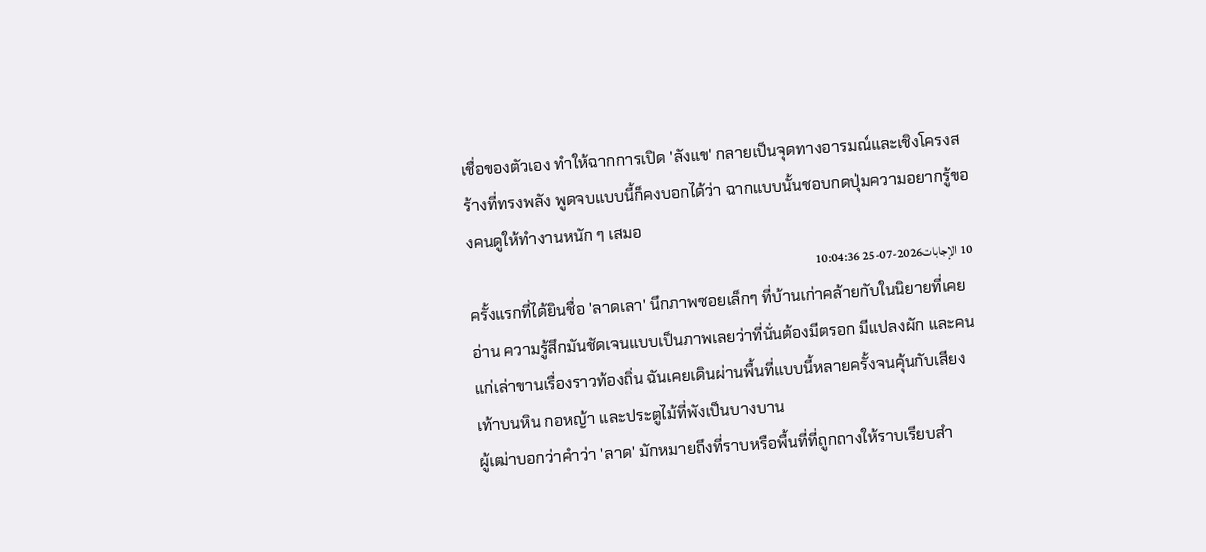เชื่อของตัวเอง ทำให้ฉากการเปิด 'ลังแข' กลายเป็นจุดทางอารมณ์และเชิงโครงสร้างที่ทรงพลัง พูดจบแบบนี้ก็คงบอกได้ว่า ฉากแบบนั้นชอบกดปุ่มความอยากรู้ของคนดูให้ทำงานหนัก ๆ เสมอ
10 الإجابات2026-07-25 10:04:36
ครั้งแรกที่ได้ยินชื่อ 'ลาดเลา' นึกภาพซอยเล็กๆ ที่บ้านเก่าคล้ายกับในนิยายที่เคยอ่าน ความรู้สึกมันชัดเจนแบบเป็นภาพเลยว่าที่นั่นต้องมีตรอก มีแปลงผัก และคนแก่เล่าขานเรื่องราวท้องถิ่น ฉันเคยเดินผ่านพื้นที่แบบนี้หลายครั้งจนคุ้นกับเสียงเท้าบนหิน กอหญ้า และประตูไม้ที่พังเป็นบางบาน
ผู้เฒ่าบอกว่าคำว่า 'ลาด' มักหมายถึงที่ราบหรือพื้นที่ที่ถูกถางให้ราบเรียบสำ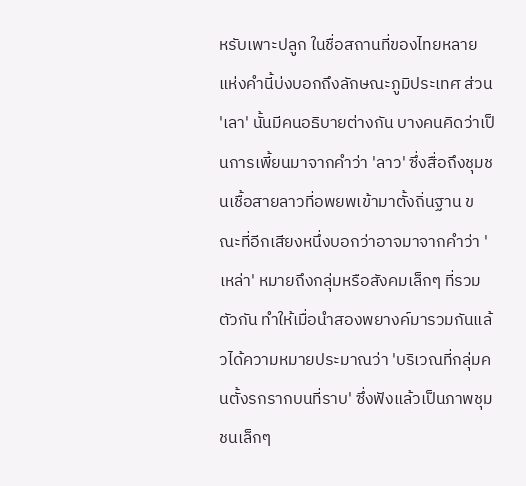หรับเพาะปลูก ในชื่อสถานที่ของไทยหลายแห่งคำนี้บ่งบอกถึงลักษณะภูมิประเทศ ส่วน 'เลา' นั้นมีคนอธิบายต่างกัน บางคนคิดว่าเป็นการเพี้ยนมาจากคำว่า 'ลาว' ซึ่งสื่อถึงชุมชนเชื้อสายลาวที่อพยพเข้ามาตั้งถิ่นฐาน ขณะที่อีกเสียงหนึ่งบอกว่าอาจมาจากคำว่า 'เหล่า' หมายถึงกลุ่มหรือสังคมเล็กๆ ที่รวมตัวกัน ทำให้เมื่อนำสองพยางค์มารวมกันแล้วได้ความหมายประมาณว่า 'บริเวณที่กลุ่มคนตั้งรกรากบนที่ราบ' ซึ่งฟังแล้วเป็นภาพชุมชนเล็กๆ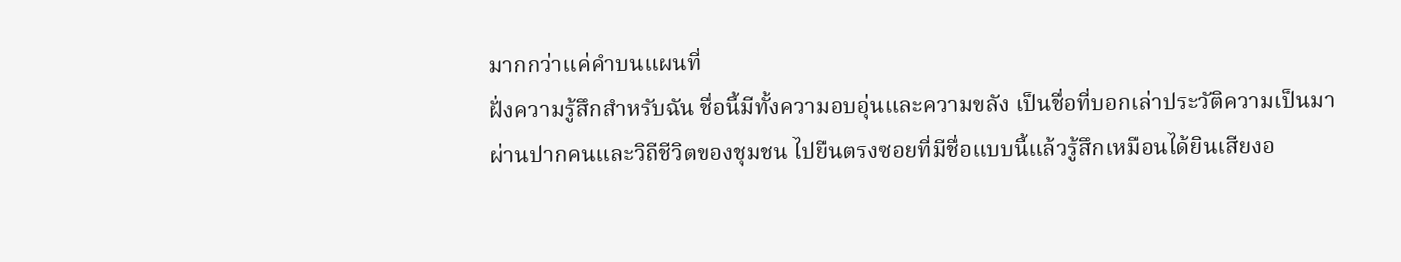มากกว่าแค่คำบนแผนที่
ฝั่งความรู้สึกสำหรับฉัน ชื่อนี้มีทั้งความอบอุ่นและความขลัง เป็นชื่อที่บอกเล่าประวัติความเป็นมาผ่านปากคนและวิถีชีวิตของชุมชน ไปยืนตรงซอยที่มีชื่อแบบนี้แล้วรู้สึกเหมือนได้ยินเสียงอ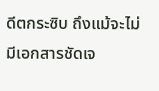ดีตกระซิบ ถึงแม้จะไม่มีเอกสารชัดเจ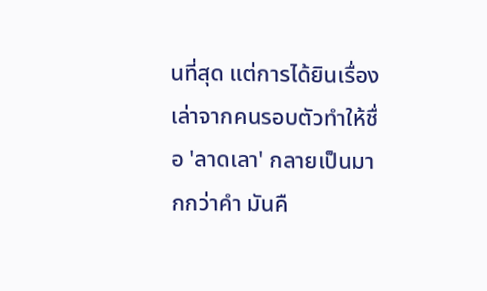นที่สุด แต่การได้ยินเรื่องเล่าจากคนรอบตัวทำให้ชื่อ 'ลาดเลา' กลายเป็นมากกว่าคำ มันคื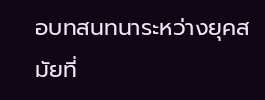อบทสนทนาระหว่างยุคสมัยที่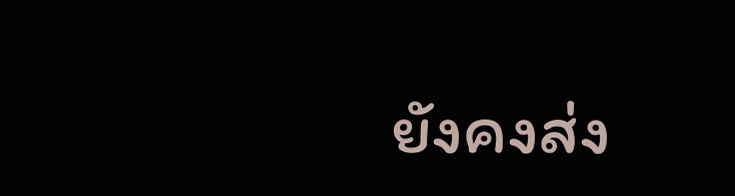ยังคงส่ง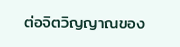ต่อจิตวิญญาณของ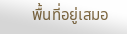พื้นที่อยู่เสมอ